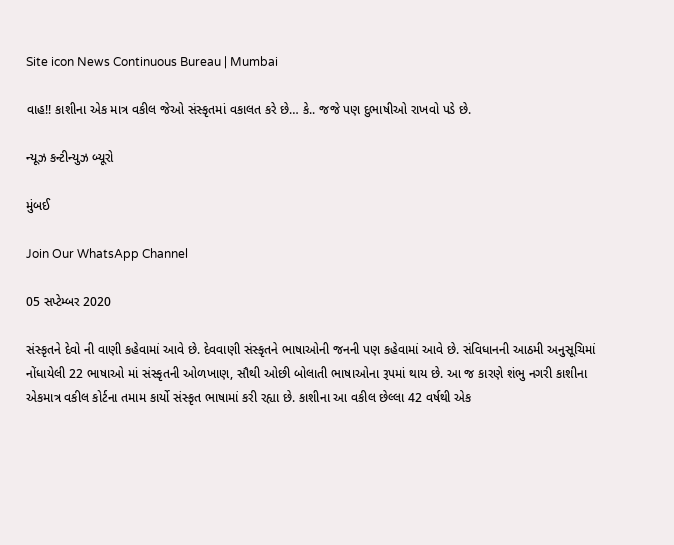Site icon News Continuous Bureau | Mumbai

વાહ!! કાશીના એક માત્ર વકીલ જેઓ સંસ્કૃતમાં વકાલત કરે છે… કે.. જજે પણ દુભાષીઓ રાખવો પડે છે.

ન્યૂઝ કન્ટીન્યુઝ બ્યૂરો

મુંબઈ

Join Our WhatsApp Channel

05 સપ્ટેમ્બર 2020

સંસ્કૃતને દેવો ની વાણી કહેવામાં આવે છે. દેવવાણી સંસ્કૃતને ભાષાઓની જનની પણ કહેવામાં આવે છે. સંવિધાનની આઠમી અનુસૂચિમાં નોંધાયેલી 22 ભાષાઓ માં સંસ્કૃતની ઓળખાણ, સૌથી ઓછી બોલાતી ભાષાઓના રૂપમાં થાય છે. આ જ કારણે શંભુ નગરી કાશીના એકમાત્ર વકીલ કોર્ટના તમામ કાર્યો સંસ્કૃત ભાષામાં કરી રહ્યા છે. કાશીના આ વકીલ છેલ્લા 42 વર્ષથી એક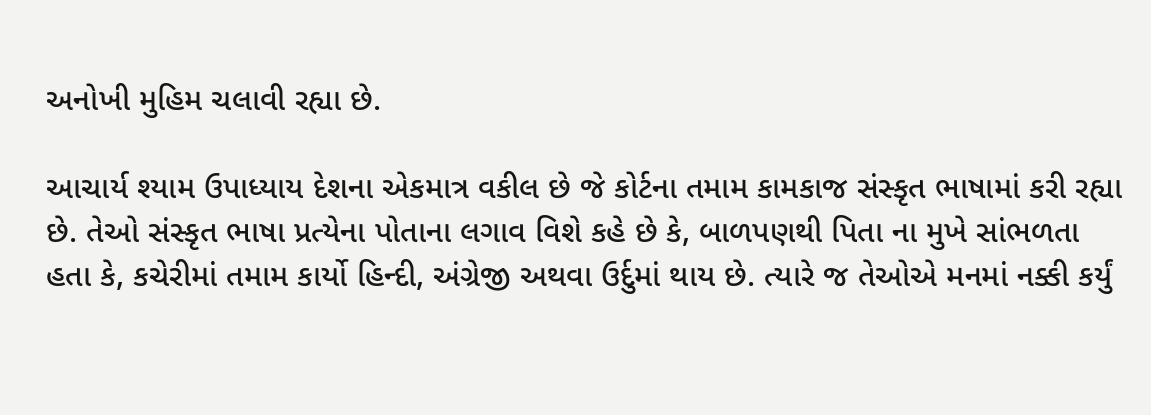અનોખી મુહિમ ચલાવી રહ્યા છે.

આચાર્ય શ્યામ ઉપાધ્યાય દેશના એકમાત્ર વકીલ છે જે કોર્ટના તમામ કામકાજ સંસ્કૃત ભાષામાં કરી રહ્યા છે. તેઓ સંસ્કૃત ભાષા પ્રત્યેના પોતાના લગાવ વિશે કહે છે કે, બાળપણથી પિતા ના મુખે સાંભળતા હતા કે, કચેરીમાં તમામ કાર્યો હિન્દી, અંગ્રેજી અથવા ઉર્દુમાં થાય છે. ત્યારે જ તેઓએ મનમાં નક્કી કર્યું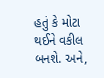હતું કે મોટા થઈને વકીલ બનશે. અને,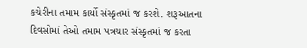કચેરીના તમામ કાર્યો સંસ્કૃતમાં જ કરશે. શરૂઆતના દિવસોમાં તેઓ તમામ પત્રચાર સંસ્કૃતમાં જ કરતા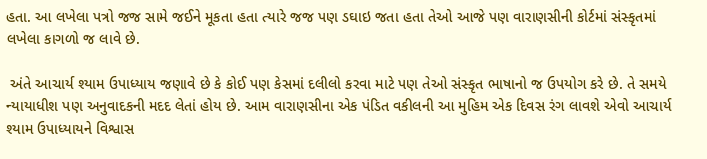હતા. આ લખેલા પત્રો જજ સામે જઈને મૂકતા હતા ત્યારે જજ પણ ડઘાઇ જતા હતા તેઓ આજે પણ વારાણસીની કોર્ટમાં સંસ્કૃતમાં લખેલા કાગળો જ લાવે છે.

 અંતે આચાર્ય શ્યામ ઉપાધ્યાય જણાવે છે કે કોઈ પણ કેસમાં દલીલો કરવા માટે પણ તેઓ સંસ્કૃત ભાષાનો જ ઉપયોગ કરે છે. તે સમયે ન્યાયાધીશ પણ અનુવાદકની મદદ લેતાં હોય છે. આમ વારાણસીના એક પંડિત વકીલની આ મુહિમ એક દિવસ રંગ લાવશે એવો આચાર્ય શ્યામ ઉપાધ્યાયને વિશ્વાસ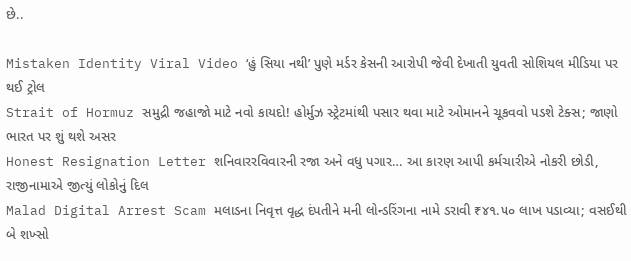છે..

Mistaken Identity Viral Video ‘હું સિયા નથી’ પુણે મર્ડર કેસની આરોપી જેવી દેખાતી યુવતી સોશિયલ મીડિયા પર થઈ ટ્રોલ
Strait of Hormuz સમુદ્રી જહાજો માટે નવો કાયદો! હોર્મુઝ સ્ટ્રેટમાંથી પસાર થવા માટે ઓમાનને ચૂકવવો પડશે ટેક્સ; જાણો ભારત પર શું થશે અસર
Honest Resignation Letter શનિવારરવિવારની રજા અને વધુ પગાર… આ કારણ આપી કર્મચારીએ નોકરી છોડી, રાજીનામાએ જીત્યું લોકોનું દિલ
Malad Digital Arrest Scam મલાડના નિવૃત્ત વૃદ્ધ દંપતીને મની લોન્ડરિંગના નામે ડરાવી ₹૪૧.૫૦ લાખ પડાવ્યા; વસઈથી બે શખ્સો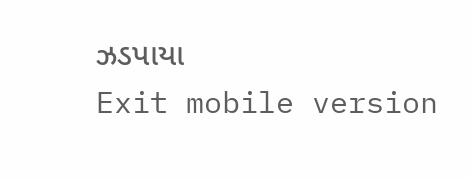ઝડપાયા
Exit mobile version